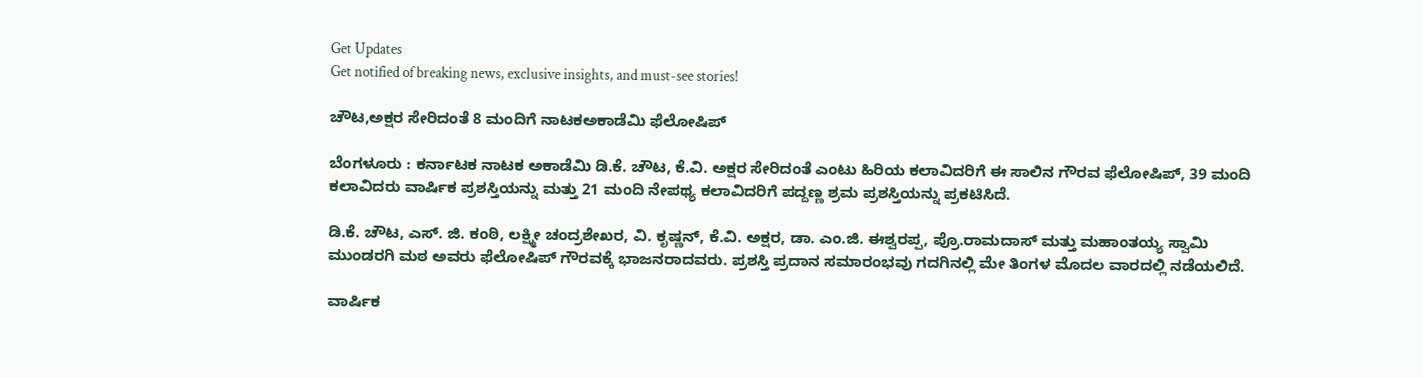Get Updates
Get notified of breaking news, exclusive insights, and must-see stories!

ಚೌಟ,ಅಕ್ಷರ ಸೇರಿದಂತೆ 8 ಮಂದಿಗೆ ನಾಟಕಅಕಾಡೆಮಿ ಫೆಲೋಷಿಪ್‌

ಬೆಂಗಳೂರು : ಕರ್ನಾಟಕ ನಾಟಕ ಅಕಾಡೆಮಿ ಡಿ.ಕೆ. ಚೌಟ, ಕೆ.ವಿ. ಅಕ್ಷರ ಸೇರಿದಂತೆ ಎಂಟು ಹಿರಿಯ ಕಲಾವಿದರಿಗೆ ಈ ಸಾಲಿನ ಗೌರವ ಫೆಲೋಷಿಪ್‌, 39 ಮಂದಿ ಕಲಾವಿದರು ವಾರ್ಷಿಕ ಪ್ರಶಸ್ತಿಯನ್ನು ಮತ್ತು 21 ಮಂದಿ ನೇಪಥ್ಯ ಕಲಾವಿದರಿಗೆ ಪದ್ದಣ್ಣ ಶ್ರಮ ಪ್ರಶಸ್ತಿಯನ್ನು ಪ್ರಕಟಿಸಿದೆ.

ಡಿ.ಕೆ. ಚೌಟ, ಎಸ್‌. ಜಿ. ಕಂಠಿ, ಲಕ್ಷ್ಮೀ ಚಂದ್ರಶೇಖರ, ವಿ. ಕೃಷ್ಣನ್‌, ಕೆ.ವಿ. ಅಕ್ಷರ, ಡಾ. ಎಂ.ಜಿ. ಈಶ್ವರಪ್ಪ, ಪ್ರೊ.ರಾಮದಾಸ್‌ ಮತ್ತು ಮಹಾಂತಯ್ಯ ಸ್ವಾಮಿ ಮುಂಡರಗಿ ಮಠ ಅವರು ಫೆಲೋಷಿಪ್‌ ಗೌರವಕ್ಕೆ ಭಾಜನರಾದವರು. ಪ್ರಶಸ್ತಿ ಪ್ರದಾನ ಸಮಾರಂಭವು ಗದಗಿನಲ್ಲಿ ಮೇ ತಿಂಗಳ ಮೊದಲ ವಾರದಲ್ಲಿ ನಡೆಯಲಿದೆ.

ವಾರ್ಷಿಕ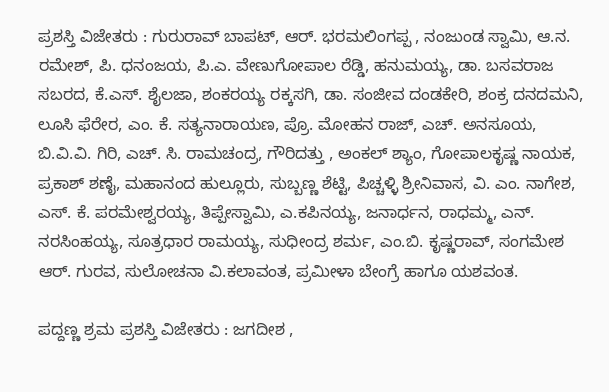ಪ್ರಶಸ್ತಿ ವಿಜೇತರು : ಗುರುರಾವ್‌ ಬಾಪಟ್‌, ಆರ್‌. ಭರಮಲಿಂಗಪ್ಪ , ನಂಜುಂಡ ಸ್ವಾಮಿ, ಆ.ನ. ರಮೇಶ್‌, ಪಿ. ಧನಂಜಯ, ಪಿ.ಎ. ವೇಣುಗೋಪಾಲ ರೆಡ್ಡಿ, ಹನುಮಯ್ಯ, ಡಾ. ಬಸವರಾಜ ಸಬರದ, ಕೆ.ಎಸ್‌. ಶೈಲಜಾ, ಶಂಕರಯ್ಯ ರಕ್ಕಸಗಿ, ಡಾ. ಸಂಜೀವ ದಂಡಕೇರಿ, ಶಂಕ್ರ ದನದಮನಿ, ಲೂಸಿ ಫೆರೇರ, ಎಂ. ಕೆ. ಸತ್ಯನಾರಾಯಣ, ಪ್ರೊ. ಮೋಹನ ರಾಜ್‌, ಎಚ್‌. ಅನಸೂಯ, ಬಿ.ವಿ.ವಿ. ಗಿರಿ, ಎಚ್‌. ಸಿ. ರಾಮಚಂದ್ರ, ಗೌರಿದತ್ತು , ಅಂಕಲ್‌ ಶ್ಯಾಂ, ಗೋಪಾಲಕೃಷ್ಣ ನಾಯಕ, ಪ್ರಕಾಶ್‌ ಶಣೈ, ಮಹಾನಂದ ಹುಲ್ಲೂರು, ಸುಬ್ಬಣ್ಣ ಶೆಟ್ಟಿ, ಪಿಚ್ಚಳ್ಳಿ ಶ್ರೀನಿವಾಸ, ವಿ. ಎಂ. ನಾಗೇಶ, ಎಸ್‌. ಕೆ. ಪರಮೇಶ್ವರಯ್ಯ, ತಿಪ್ಪೇಸ್ವಾಮಿ, ಎ.ಕಪಿನಯ್ಯ, ಜನಾರ್ಧನ, ರಾಧಮ್ಮ, ಎನ್‌. ನರಸಿಂಹಯ್ಯ, ಸೂತ್ರಧಾರ ರಾಮಯ್ಯ, ಸುಧೀಂದ್ರ ಶರ್ಮ, ಎಂ.ಬಿ. ಕೃಷ್ಣರಾವ್‌, ಸಂಗಮೇಶ ಆರ್‌. ಗುರವ, ಸುಲೋಚನಾ ವಿ.ಕಲಾವಂತ, ಪ್ರಮೀಳಾ ಬೇಂಗ್ರೆ ಹಾಗೂ ಯಶವಂತ.

ಪದ್ದಣ್ಣ ಶ್ರಮ ಪ್ರಶಸ್ತಿ ವಿಜೇತರು : ಜಗದೀಶ ,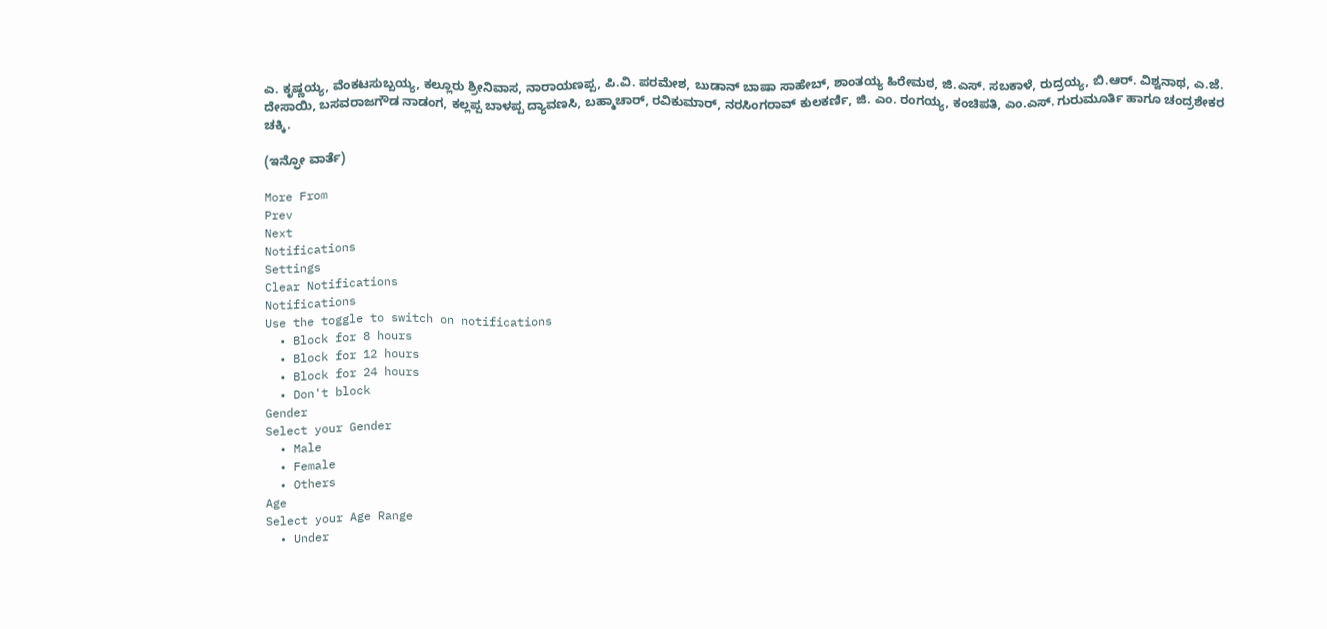ಎ. ಕೃಷ್ಣಯ್ಯ, ವೆಂಕಟಸುಬ್ಬಯ್ಯ, ಕಲ್ಲೂರು ಶ್ರೀನಿವಾಸ, ನಾರಾಯಣಪ್ಪ, ಪಿ.ವಿ. ಪರಮೇಶ, ಬುಡಾನ್‌ ಬಾಷಾ ಸಾಹೇಬ್‌, ಶಾಂತಯ್ಯ ಹಿರೇಮಠ, ಜಿ.ಎಸ್‌. ಸಬಕಾಳೆ, ರುದ್ರಯ್ಯ, ಬಿ.ಆರ್‌. ವಿಶ್ವನಾಥ, ಎ.ಜೆ. ದೇಸಾಯಿ, ಬಸವರಾಜಗೌಡ ನಾಡಂಗ, ಕಲ್ಲಪ್ಪ ಬಾಳಪ್ಪ ದ್ಯಾವಣಸಿ, ಬಹ್ಮಾಚಾರ್‌, ರವಿಕುಮಾರ್‌, ನರಸಿಂಗರಾವ್‌ ಕುಲಕರ್ಣಿ, ಜಿ. ಎಂ. ರಂಗಯ್ಯ, ಕಂಚಿಪತಿ, ಎಂ.ಎಸ್‌. ಗುರುಮೂರ್ತಿ ಹಾಗೂ ಚಂದ್ರಶೇಕರ ಚಕ್ಕಿ.

(ಇನ್ಫೋ ವಾರ್ತೆ)

More From
Prev
Next
Notifications
Settings
Clear Notifications
Notifications
Use the toggle to switch on notifications
  • Block for 8 hours
  • Block for 12 hours
  • Block for 24 hours
  • Don't block
Gender
Select your Gender
  • Male
  • Female
  • Others
Age
Select your Age Range
  • Under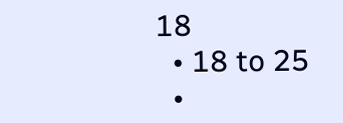18
  • 18 to 25
  •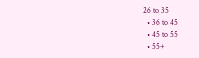26 to 35
  • 36 to 45
  • 45 to 55
  • 55+